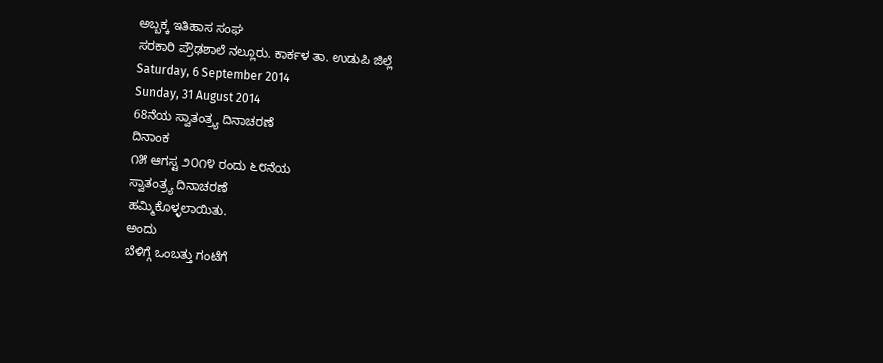ಅಬ್ಬಕ್ಕ ಇತಿಹಾಸ ಸಂಘ
ಸರಕಾರಿ ಪ್ರೌಢಶಾಲೆ ನಲ್ಲೂರು. ಕಾರ್ಕಳ ತಾ. ಉಡುಪಿ ಜಿಲ್ಲೆ
Saturday, 6 September 2014
Sunday, 31 August 2014
68ನೆಯ ಸ್ವಾತಂತ್ರ್ಯ ದಿನಾಚರಣೆ
ದಿನಾಂಕ
೧೫ ಆಗಸ್ಟ ೨೦೧೪ ರಂದು ೬೮ನೆಯ
ಸ್ವಾತಂತ್ರ್ಯ ದಿನಾಚರಣೆ
ಹಮ್ಮಿಕೊಳ್ಳಲಾಯಿತು.
ಅಂದು
ಬೆಳಿಗ್ಗೆ ಒಂಬತ್ತು ಗಂಟೆಗೆ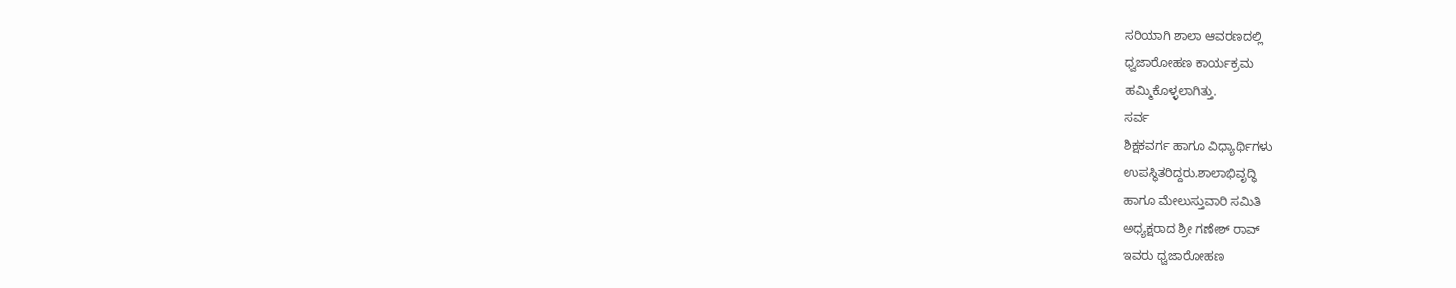ಸರಿಯಾಗಿ ಶಾಲಾ ಆವರಣದಲ್ಲಿ
ಧ್ವಜಾರೋಹಣ ಕಾರ್ಯಕ್ರಮ
ಹಮ್ಮಿಕೊಳ್ಳಲಾಗಿತ್ತು.
ಸರ್ವ
ಶಿಕ್ಷಕವರ್ಗ ಹಾಗೂ ವಿಧ್ಯಾರ್ಥಿಗಳು
ಉಪಸ್ಥಿತರಿದ್ದರು.ಶಾಲಾಭಿವೃದ್ಧಿ
ಹಾಗೂ ಮೇಲುಸ್ತುವಾರಿ ಸಮಿತಿ
ಅಧ್ಯಕ್ಷರಾದ ಶ್ರೀ ಗಣೇಶ್ ರಾವ್
ಇವರು ಧ್ವಜಾರೋಹಣ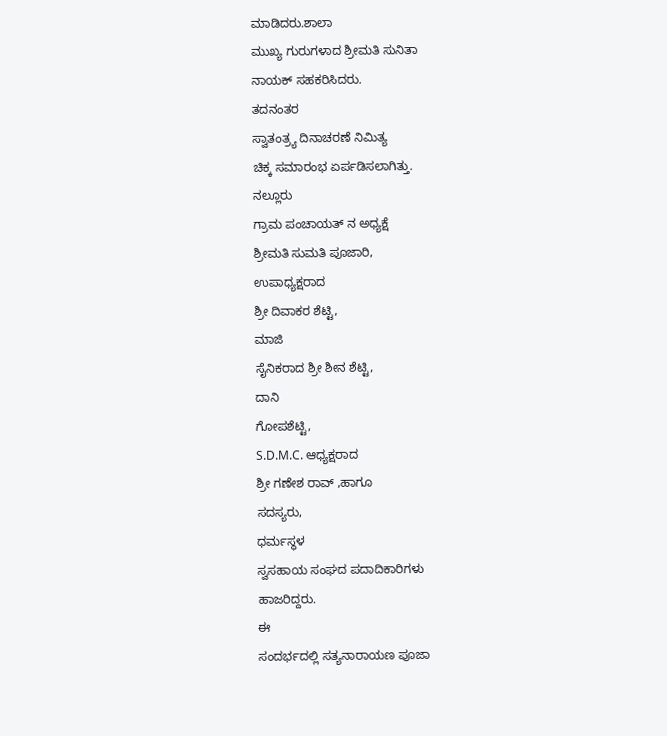ಮಾಡಿದರು.ಶಾಲಾ
ಮುಖ್ಯ ಗುರುಗಳಾದ ಶ್ರೀಮತಿ ಸುನಿತಾ
ನಾಯಕ್ ಸಹಕರಿಸಿದರು.
ತದನಂತರ
ಸ್ವಾತಂತ್ರ್ಯ ದಿನಾಚರಣೆ ನಿಮಿತ್ಯ
ಚಿಕ್ಕ ಸಮಾರಂಭ ಏರ್ಪಡಿಸಲಾಗಿತ್ತು.
ನಲ್ಲೂರು
ಗ್ರಾಮ ಪಂಚಾಯತ್ ನ ಅಧ್ಯಕ್ಷೆ
ಶ್ರೀಮತಿ ಸುಮತಿ ಪೂಜಾರಿ,
ಉಪಾಧ್ಯಕ್ಷರಾದ
ಶ್ರೀ ದಿವಾಕರ ಶೆಟ್ಟಿ,
ಮಾಜಿ
ಸೈನಿಕರಾದ ಶ್ರೀ ಶೀನ ಶೆಟ್ಟಿ,
ದಾನಿ
ಗೋಪಶೆಟ್ಟಿ,
S.D.M.C. ಆಧ್ಯಕ್ಷರಾದ
ಶ್ರೀ ಗಣೇಶ ರಾವ್ ,ಹಾಗೂ
ಸದಸ್ಯರು,
ಧರ್ಮಸ್ಥಳ
ಸ್ವಸಹಾಯ ಸಂಘದ ಪದಾದಿಕಾರಿಗಳು
ಹಾಜರಿದ್ದರು.
ಈ
ಸಂದರ್ಭದಲ್ಲಿ ಸತ್ಯನಾರಾಯಣ ಪೂಜಾ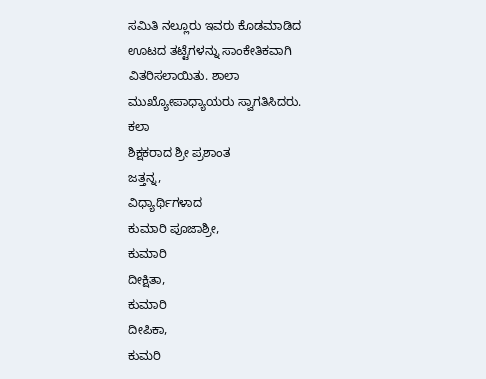ಸಮಿತಿ ನಲ್ಲೂರು ಇವರು ಕೊಡಮಾಡಿದ
ಊಟದ ತಟ್ಟೆಗಳನ್ನು ಸಾಂಕೇತಿಕವಾಗಿ
ವಿತರಿಸಲಾಯಿತು. ಶಾಲಾ
ಮುಖ್ಯೋಪಾಧ್ಯಾಯರು ಸ್ವಾಗತಿಸಿದರು.
ಕಲಾ
ಶಿಕ್ಷಕರಾದ ಶ್ರೀ ಪ್ರಶಾಂತ
ಜತ್ತನ್ನ,
ವಿಧ್ಯಾರ್ಥಿಗಳಾದ
ಕುಮಾರಿ ಪೂಜಾಶ್ರೀ,
ಕುಮಾರಿ
ದೀಕ್ಷಿತಾ,
ಕುಮಾರಿ
ದೀಪಿಕಾ,
ಕುಮರಿ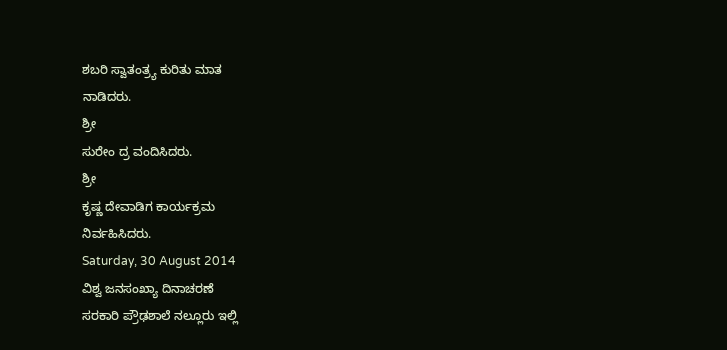ಶಬರಿ ಸ್ವಾತಂತ್ರ್ಯ ಕುರಿತು ಮಾತ
ನಾಡಿದರು.
ಶ್ರೀ
ಸುರೇಂ ದ್ರ ವಂದಿಸಿದರು.
ಶ್ರೀ
ಕೃಷ್ಣ ದೇವಾಡಿಗ ಕಾರ್ಯಕ್ರಮ
ನಿರ್ವಹಿಸಿದರು.
Saturday, 30 August 2014
ವಿಶ್ವ ಜನಸಂಖ್ಯಾ ದಿನಾಚರಣೆ
ಸರಕಾರಿ ಪ್ರೌಢಶಾಲೆ ನಲ್ಲೂರು ಇಲ್ಲಿ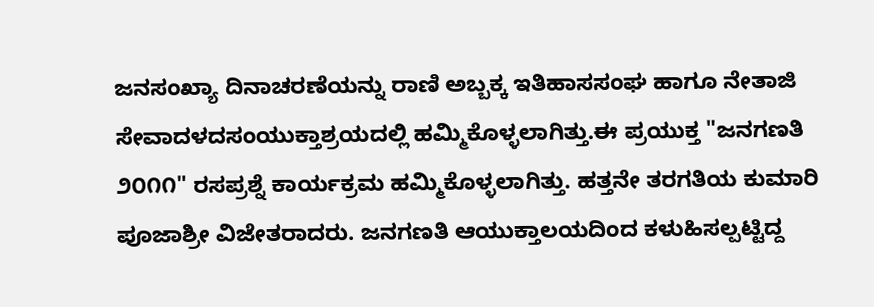ಜನಸಂಖ್ಯಾ ದಿನಾಚರಣೆಯನ್ನು ರಾಣಿ ಅಬ್ಬಕ್ಕ ಇತಿಹಾಸಸಂಘ ಹಾಗೂ ನೇತಾಜಿ ಸೇವಾದಳದಸಂಯುಕ್ತಾಶ್ರಯದಲ್ಲಿ ಹಮ್ಮಿಕೊಳ್ಳಲಾಗಿತ್ತು.ಈ ಪ್ರಯುಕ್ತ "ಜನಗಣತಿ ೨೦೧೧" ರಸಪ್ರಶ್ನೆ ಕಾರ್ಯಕ್ರಮ ಹಮ್ಮಿಕೊಳ್ಳಲಾಗಿತ್ತು. ಹತ್ತನೇ ತರಗತಿಯ ಕುಮಾರಿ ಪೂಜಾಶ್ರೀ ವಿಜೇತರಾದರು. ಜನಗಣತಿ ಆಯುಕ್ತಾಲಯದಿಂದ ಕಳುಹಿಸಲ್ಪಟ್ಟಿದ್ದ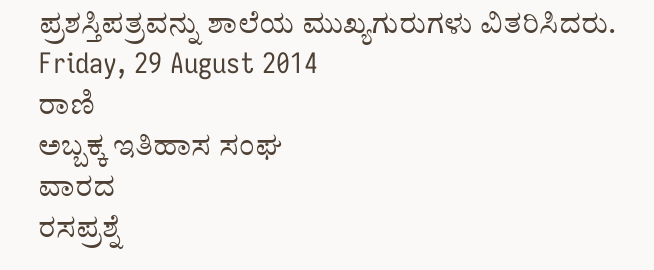ಪ್ರಶಸ್ತಿಪತ್ರವನ್ನು ಶಾಲೆಯ ಮುಖ್ಯಗುರುಗಳು ವಿತರಿಸಿದರು.
Friday, 29 August 2014
ರಾಣಿ
ಅಬ್ಬಕ್ಕ ಇತಿಹಾಸ ಸಂಘ
ವಾರದ
ರಸಪ್ರಶ್ನೆ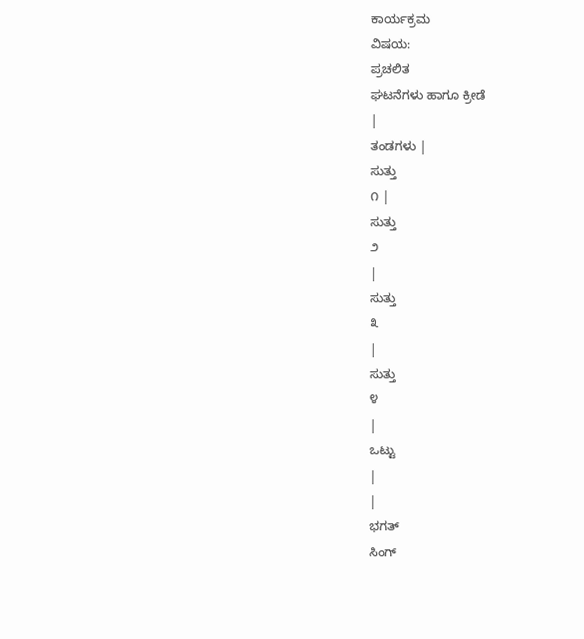ಕಾರ್ಯಕ್ರಮ
ವಿಷಯ:
ಪ್ರಚಲಿತ
ಘಟನೆಗಳು ಹಾಗೂ ಕ್ರೀಡೆ
|
ತಂಡಗಳು |
ಸುತ್ತು
೧ |
ಸುತ್ತು
೨
|
ಸುತ್ತು
೩
|
ಸುತ್ತು
೪
|
ಒಟ್ಟು
|
|
ಭಗತ್
ಸಿಂಗ್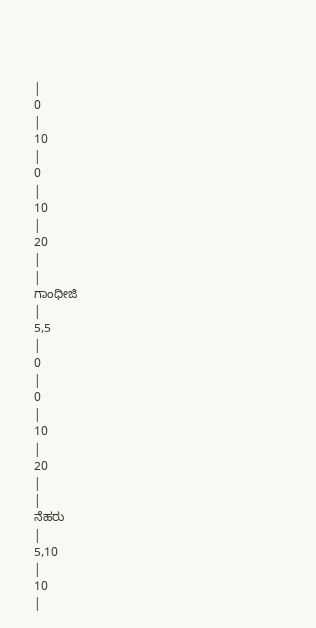|
0
|
10
|
0
|
10
|
20
|
|
ಗಾಂಧೀಜಿ
|
5,5
|
0
|
0
|
10
|
20
|
|
ನೆಹರು
|
5,10
|
10
|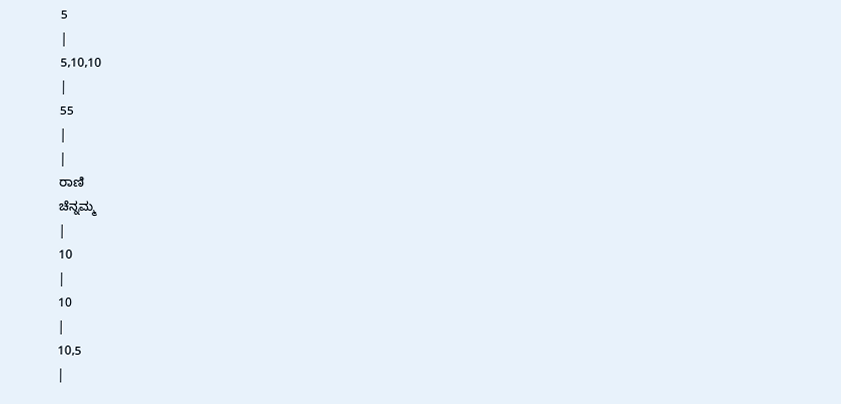5
|
5,10,10
|
55
|
|
ರಾಣಿ
ಚೆನ್ನಮ್ಮ
|
10
|
10
|
10,5
|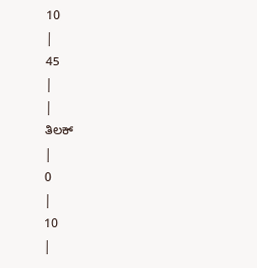10
|
45
|
|
ತಿಲಕ್
|
0
|
10
|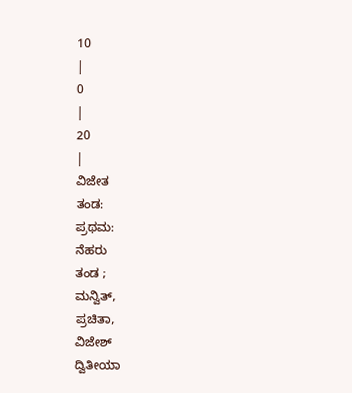10
|
0
|
20
|
ವಿಜೇತ
ತಂಡ:
ಪ್ರಥಮ:
ನೆಹರು
ತಂಡ ;
ಮನ್ವಿತ್,
ಪ್ರಚಿತಾ,
ವಿಜೇಶ್
ದ್ವಿತೀಯಾ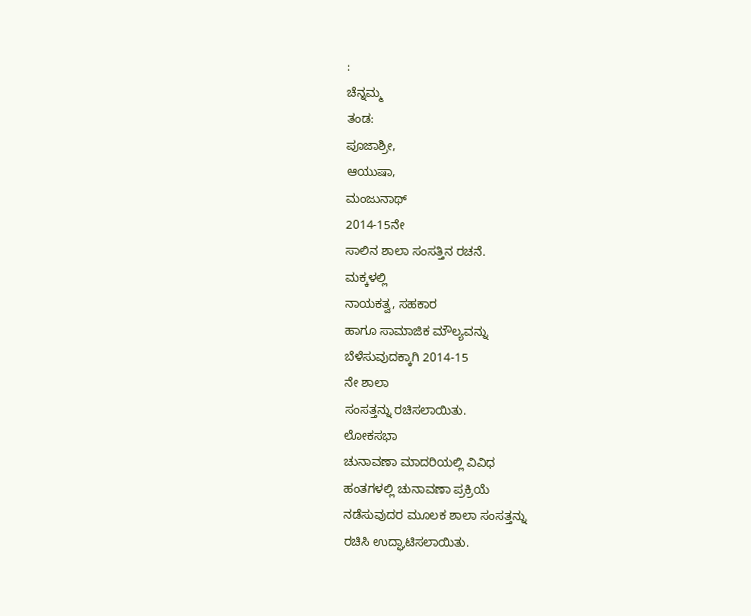:
ಚೆನ್ನಮ್ಮ
ತಂಡ:
ಪೂಜಾಶ್ರೀ,
ಆಯುಷಾ,
ಮಂಜುನಾಥ್
2014-15ನೇ
ಸಾಲಿನ ಶಾಲಾ ಸಂಸತ್ತಿನ ರಚನೆ.
ಮಕ್ಕಳಲ್ಲಿ
ನಾಯಕತ್ವ, ಸಹಕಾರ
ಹಾಗೂ ಸಾಮಾಜಿಕ ಮೌಲ್ಯವನ್ನು
ಬೆಳೆಸುವುದಕ್ಕಾಗಿ 2014-15
ನೇ ಶಾಲಾ
ಸಂಸತ್ತನ್ನು ರಚಿಸಲಾಯಿತು.
ಲೋಕಸಭಾ
ಚುನಾವಣಾ ಮಾದರಿಯಲ್ಲಿ ವಿವಿಧ
ಹಂತಗಳಲ್ಲಿ ಚುನಾವಣಾ ಪ್ರಕ್ರಿಯೆ
ನಡೆಸುವುದರ ಮೂಲಕ ಶಾಲಾ ಸಂಸತ್ತನ್ನು
ರಚಿಸಿ ಉದ್ಘಾಟಿಸಲಾಯಿತು.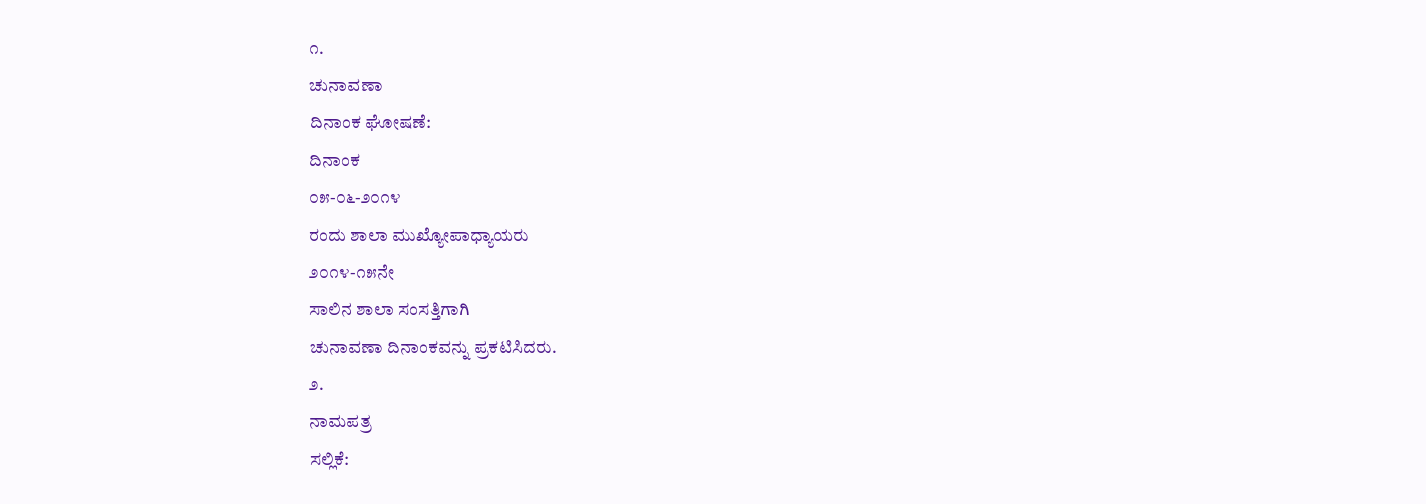೧.
ಚುನಾವಣಾ
ದಿನಾಂಕ ಘೋಷಣೆ:
ದಿನಾಂಕ
೦೫-೦೬-೨೦೧೪
ರಂದು ಶಾಲಾ ಮುಖ್ಯೋಪಾಧ್ಯಾಯರು
೨೦೧೪-೧೫ನೇ
ಸಾಲಿನ ಶಾಲಾ ಸಂಸತ್ತಿಗಾಗಿ
ಚುನಾವಣಾ ದಿನಾಂಕವನ್ನು ಪ್ರಕಟಿಸಿದರು.
೨.
ನಾಮಪತ್ರ
ಸಲ್ಲಿಕೆ: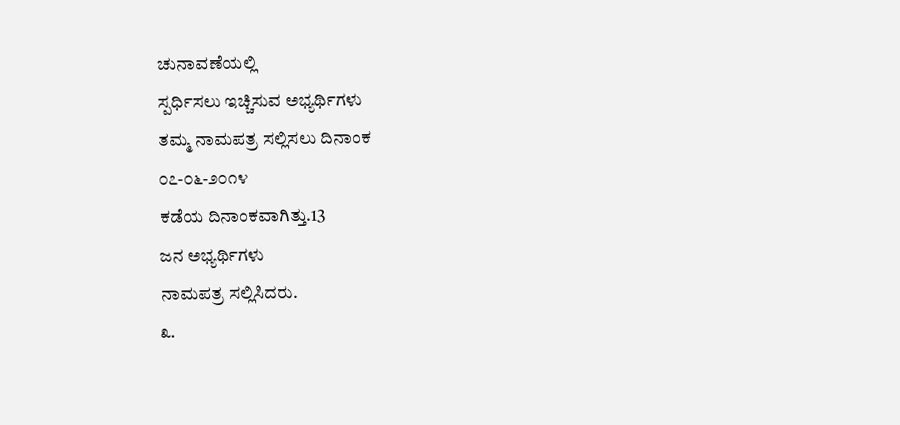ಚುನಾವಣೆಯಲ್ಲಿ
ಸ್ಪರ್ಧಿಸಲು ಇಚ್ಚಿಸುವ ಅಭ್ಯರ್ಥಿಗಳು
ತಮ್ಮ ನಾಮಪತ್ರ ಸಲ್ಲಿಸಲು ದಿನಾಂಕ
೦೭-೦೬-೨೦೧೪
ಕಡೆಯ ದಿನಾಂಕವಾಗಿತ್ತು.13
ಜನ ಅಭ್ಯರ್ಥಿಗಳು
ನಾಮಪತ್ರ ಸಲ್ಲಿಸಿದರು.
೩.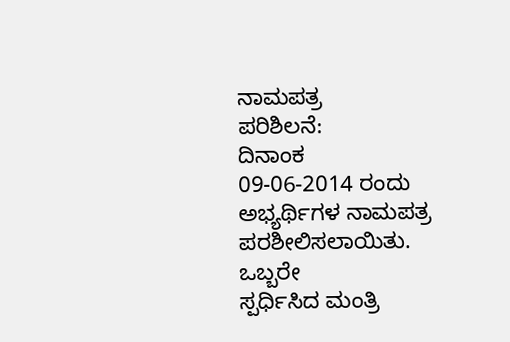ನಾಮಪತ್ರ
ಪರಿಶಿಲನೆ:
ದಿನಾಂಕ
09-06-2014 ರಂದು
ಅಭ್ಯರ್ಥಿಗಳ ನಾಮಪತ್ರ ಪರಶೀಲಿಸಲಾಯಿತು.
ಒಬ್ಬರೇ
ಸ್ಪರ್ಧಿಸಿದ ಮಂತ್ರಿ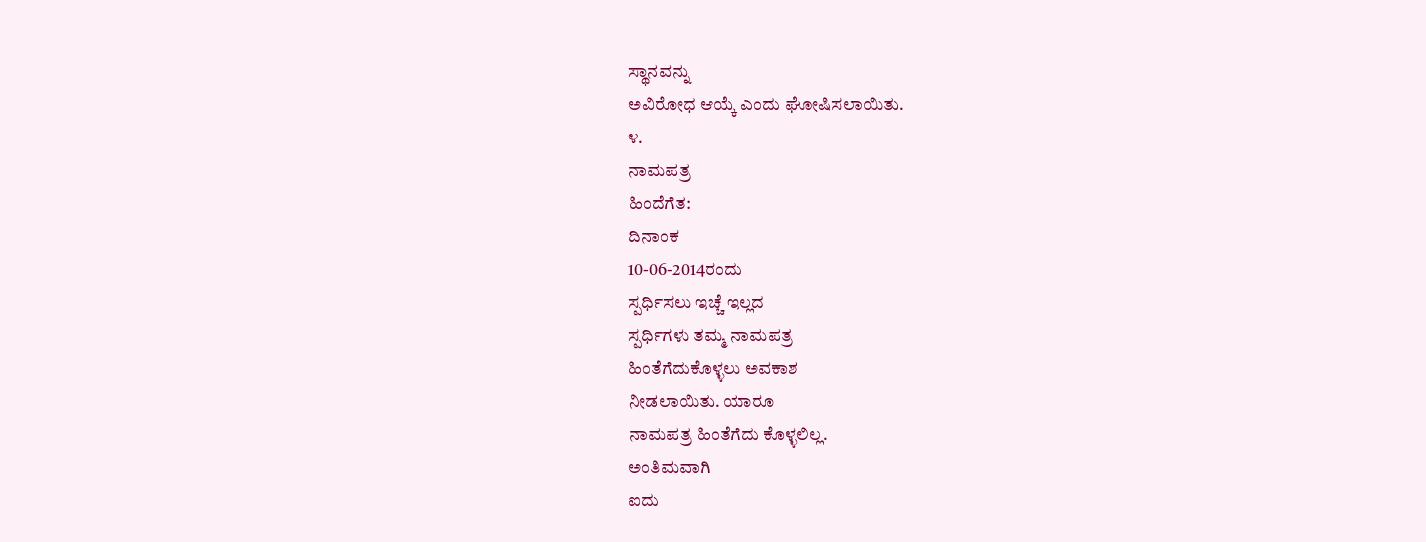ಸ್ಥಾನವನ್ನು
ಅವಿರೋಧ ಆಯ್ಕೆ ಎಂದು ಘೋಷಿಸಲಾಯಿತು.
೪.
ನಾಮಪತ್ರ
ಹಿಂದೆಗೆತ:
ದಿನಾಂಕ
10-06-2014ರಂದು
ಸ್ಪರ್ಧಿಸಲು ಇಚ್ಚೆ ಇಲ್ಲದ
ಸ್ಪರ್ಧಿಗಳು ತಮ್ಮ ನಾಮಪತ್ರ
ಹಿಂತೆಗೆದುಕೊಳ್ಳಲು ಅವಕಾಶ
ನೀಡಲಾಯಿತು. ಯಾರೂ
ನಾಮಪತ್ರ ಹಿಂತೆಗೆದು ಕೊಳ್ಳಲಿಲ್ಲ.
ಅಂತಿಮವಾಗಿ
ಐದು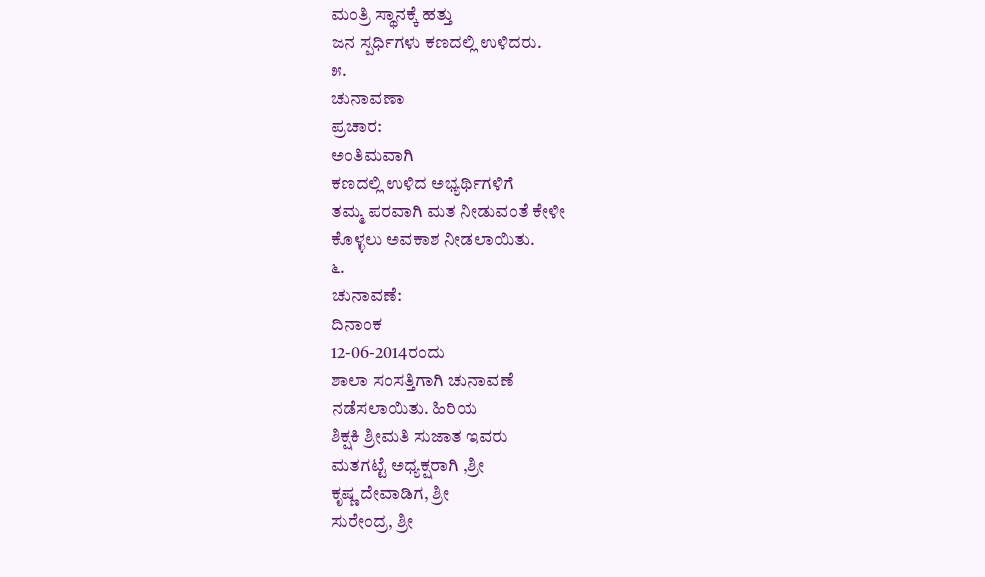ಮಂತ್ರಿ ಸ್ಥಾನಕ್ಕೆ ಹತ್ತು
ಜನ ಸ್ಪರ್ಧಿಗಳು ಕಣದಲ್ಲಿ ಉಳಿದರು.
೫.
ಚುನಾವಣಾ
ಪ್ರಚಾರ:
ಅಂತಿಮವಾಗಿ
ಕಣದಲ್ಲಿ ಉಳಿದ ಅಭ್ಯರ್ಥಿಗಳಿಗೆ
ತಮ್ಮ ಪರವಾಗಿ ಮತ ನೀಡುವಂತೆ ಕೇಳೀ
ಕೊಳ್ಳಲು ಅವಕಾಶ ನೀಡಲಾಯಿತು.
೬.
ಚುನಾವಣೆ:
ದಿನಾಂಕ
12-06-2014ರಂದು
ಶಾಲಾ ಸಂಸತ್ತಿಗಾಗಿ ಚುನಾವಣೆ
ನಡೆಸಲಾಯಿತು. ಹಿರಿಯ
ಶಿಕ್ಷಕಿ ಶ್ರೀಮತಿ ಸುಜಾತ ಇವರು
ಮತಗಟ್ಟೆ ಅಧ್ಯಕ್ಷರಾಗಿ ,ಶ್ರೀ
ಕೃಷ್ಣ ದೇವಾಡಿಗ, ಶ್ರೀ
ಸುರೇಂದ್ರ, ಶ್ರೀ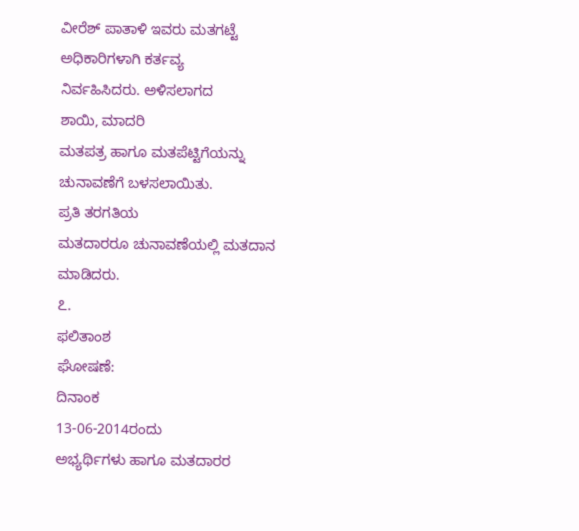ವೀರೆಶ್ ಪಾತಾಳಿ ಇವರು ಮತಗಟ್ಟೆ
ಅಧಿಕಾರಿಗಳಾಗಿ ಕರ್ತವ್ಯ
ನಿರ್ವಹಿಸಿದರು. ಅಳಿಸಲಾಗದ
ಶಾಯಿ, ಮಾದರಿ
ಮತಪತ್ರ ಹಾಗೂ ಮತಪೆಟ್ಟಿಗೆಯನ್ನು
ಚುನಾವಣೆಗೆ ಬಳಸಲಾಯಿತು.
ಪ್ರತಿ ತರಗತಿಯ
ಮತದಾರರೂ ಚುನಾವಣೆಯಲ್ಲಿ ಮತದಾನ
ಮಾಡಿದರು.
೭.
ಫಲಿತಾಂಶ
ಘೋಷಣೆ:
ದಿನಾಂಕ
13-06-2014ರಂದು
ಅಭ್ಯರ್ಥಿಗಳು ಹಾಗೂ ಮತದಾರರ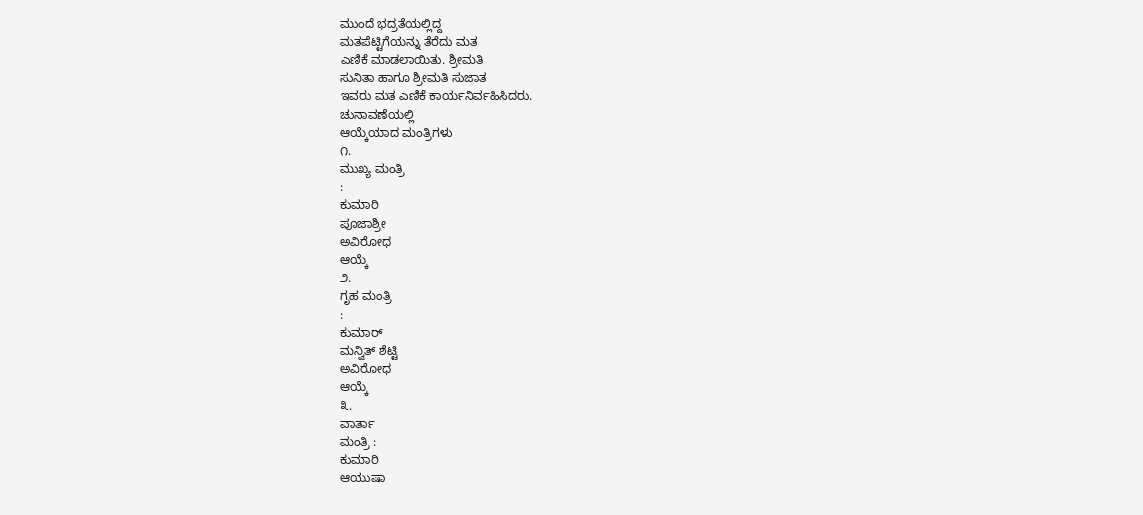ಮುಂದೆ ಭದ್ರತೆಯಲ್ಲಿದ್ದ
ಮತಪೆಟ್ಟಿಗೆಯನ್ನು ತೆರೆದು ಮತ
ಎಣಿಕೆ ಮಾಡಲಾಯಿತು. ಶ್ರೀಮತಿ
ಸುನಿತಾ ಹಾಗೂ ಶ್ರೀಮತಿ ಸುಜಾತ
ಇವರು ಮತ ಎಣಿಕೆ ಕಾರ್ಯನಿರ್ವಹಿಸಿದರು.
ಚುನಾವಣೆಯಲ್ಲಿ
ಆಯ್ಕೆಯಾದ ಮಂತ್ರಿಗಳು
೧.
ಮುಖ್ಯ ಮಂತ್ರಿ
:
ಕುಮಾರಿ
ಪೂಜಾಶ್ರೀ
ಅವಿರೋಧ
ಆಯ್ಕೆ
೨.
ಗೃಹ ಮಂತ್ರಿ
:
ಕುಮಾರ್
ಮನ್ವಿತ್ ಶೆಟ್ಟಿ
ಅವಿರೋಧ
ಆಯ್ಕೆ
೩.
ವಾರ್ತಾ
ಮಂತ್ರಿ :
ಕುಮಾರಿ
ಆಯುಷಾ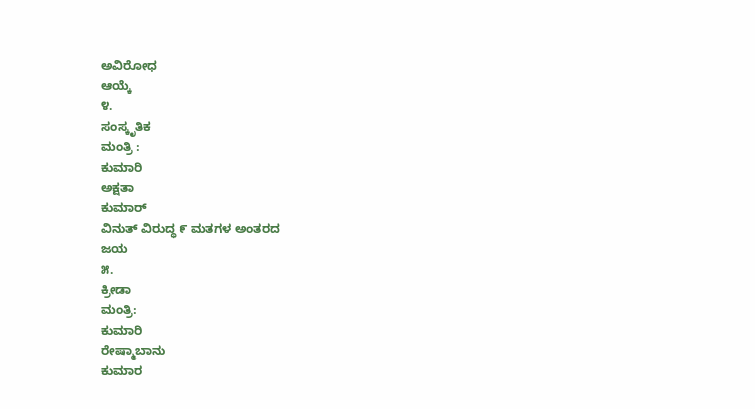ಅವಿರೋಧ
ಆಯ್ಕೆ
೪.
ಸಂಸ್ಕೃತಿಕ
ಮಂತ್ರಿ :
ಕುಮಾರಿ
ಅಕ್ಷತಾ
ಕುಮಾರ್
ವಿನುತ್ ವಿರುದ್ಧ ೯ ಮತಗಳ ಅಂತರದ
ಜಯ
೫.
ಕ್ರೀಡಾ
ಮಂತ್ರಿ:
ಕುಮಾರಿ
ರೇಷ್ಮಾಬಾನು
ಕುಮಾರ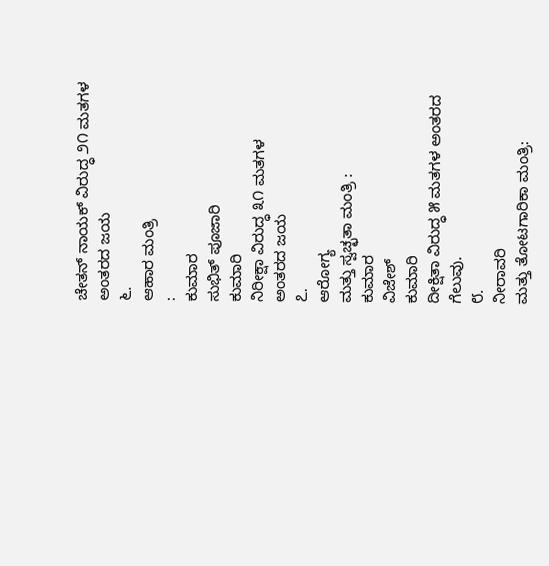ಚೇತನ್ ನಾಯಕ್ ವಿರುದ್ಧ ೨೧ ಮತಗಳ
ಅಂತರದ ಜಯ
೬.
ಆಹಾರ ಮಂತ್ರಿ
:
ಕುಮಾರ
ಸುಭಿತ್ ಪೂಜಾರಿ
ಕುಮಾರಿ
ನಿರೀಕ್ಷಾ ವಿರುದ್ಧ ೩೧ ಮತಗಳ
ಅಂತರದ ಜಯ
೭.
ಆರೋಗ್ಯ
ಮತ್ತು ಸ್ವಚ್ಛತಾ ಮಂತ್ರಿ :
ಕುಮಾರ
ವಿಜೇಶ್
ಕುಮಾರಿ
ದೀಕ್ಷಿತಾ ವಿರುದ್ಧ ೫ ಮತಗಳ ಅಂತರದ
ಗೆಲುವು.
೮.
ನೀರಾವರಿ
ಮತ್ತು ತೋಟಗಾರಿಕಾ ಮಂತ್ರಿ: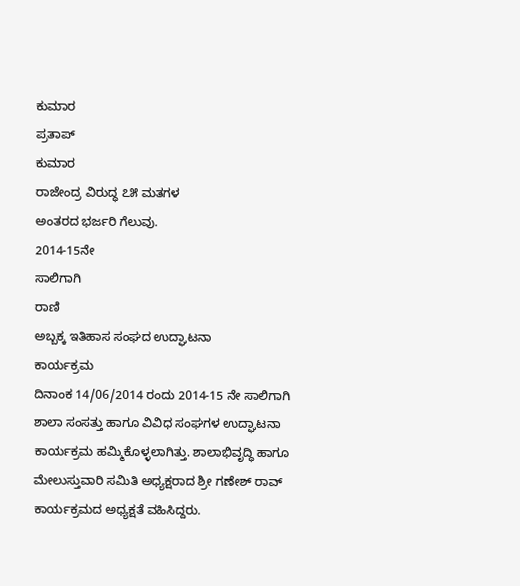ಕುಮಾರ
ಪ್ರತಾಪ್
ಕುಮಾರ
ರಾಜೇಂದ್ರ ವಿರುದ್ಧ ೭೫ ಮತಗಳ
ಅಂತರದ ಭರ್ಜರಿ ಗೆಲುವು.
2014-15ನೇ
ಸಾಲಿಗಾಗಿ
ರಾಣಿ
ಅಬ್ಬಕ್ಕ ಇತಿಹಾಸ ಸಂಘದ ಉದ್ಘಾಟನಾ
ಕಾರ್ಯಕ್ರಮ
ದಿನಾಂಕ 14/06/2014 ರಂದು 2014-15 ನೇ ಸಾಲಿಗಾಗಿ ಶಾಲಾ ಸಂಸತ್ತು ಹಾಗೂ ವಿವಿಧ ಸಂಘಗಳ ಉದ್ಘಾಟನಾ ಕಾರ್ಯಕ್ರಮ ಹಮ್ಮಿಕೊಳ್ಳಲಾಗಿತ್ತು. ಶಾಲಾಭಿವೃದ್ಧಿ ಹಾಗೂ ಮೇಲುಸ್ತುವಾರಿ ಸಮಿತಿ ಅಧ್ಯಕ್ಷರಾದ ಶ್ರೀ ಗಣೇಶ್ ರಾವ್ ಕಾರ್ಯಕ್ರಮದ ಅಧ್ಯಕ್ಷತೆ ವಹಿಸಿದ್ದರು.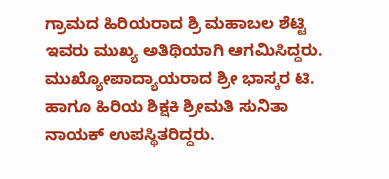ಗ್ರಾಮದ ಹಿರಿಯರಾದ ಶ್ರಿ ಮಹಾಬಲ ಶೆಟ್ಟಿ ಇವರು ಮುಖ್ಯ ಅತಿಥಿಯಾಗಿ ಆಗಮಿಸಿದ್ದರು. ಮುಖ್ಯೋಪಾದ್ಯಾಯರಾದ ಶ್ರೀ ಭಾಸ್ಕರ ಟಿ. ಹಾಗೂ ಹಿರಿಯ ಶಿಕ್ಷಕಿ ಶ್ರೀಮತಿ ಸುನಿತಾ ನಾಯಕ್ ಉಪಸ್ಥಿತರಿದ್ದರು.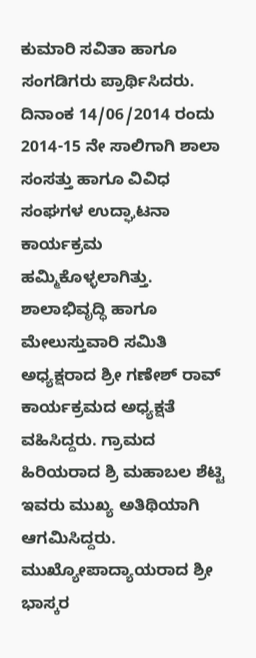ಕುಮಾರಿ ಸವಿತಾ ಹಾಗೂ ಸಂಗಡಿಗರು ಪ್ರಾರ್ಥಿಸಿದರು.
ದಿನಾಂಕ 14/06/2014 ರಂದು 2014-15 ನೇ ಸಾಲಿಗಾಗಿ ಶಾಲಾ ಸಂಸತ್ತು ಹಾಗೂ ವಿವಿಧ ಸಂಘಗಳ ಉದ್ಘಾಟನಾ ಕಾರ್ಯಕ್ರಮ ಹಮ್ಮಿಕೊಳ್ಳಲಾಗಿತ್ತು. ಶಾಲಾಭಿವೃದ್ಧಿ ಹಾಗೂ ಮೇಲುಸ್ತುವಾರಿ ಸಮಿತಿ ಅಧ್ಯಕ್ಷರಾದ ಶ್ರೀ ಗಣೇಶ್ ರಾವ್ ಕಾರ್ಯಕ್ರಮದ ಅಧ್ಯಕ್ಷತೆ ವಹಿಸಿದ್ದರು. ಗ್ರಾಮದ ಹಿರಿಯರಾದ ಶ್ರಿ ಮಹಾಬಲ ಶೆಟ್ಟಿ ಇವರು ಮುಖ್ಯ ಅತಿಥಿಯಾಗಿ ಆಗಮಿಸಿದ್ದರು. ಮುಖ್ಯೋಪಾದ್ಯಾಯರಾದ ಶ್ರೀ ಭಾಸ್ಕರ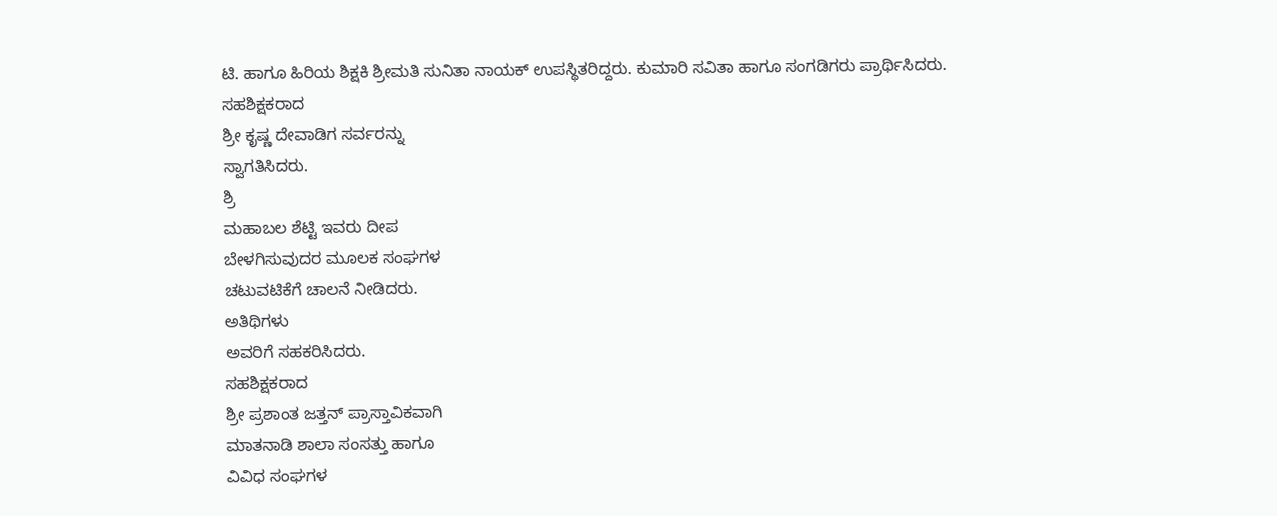ಟಿ. ಹಾಗೂ ಹಿರಿಯ ಶಿಕ್ಷಕಿ ಶ್ರೀಮತಿ ಸುನಿತಾ ನಾಯಕ್ ಉಪಸ್ಥಿತರಿದ್ದರು. ಕುಮಾರಿ ಸವಿತಾ ಹಾಗೂ ಸಂಗಡಿಗರು ಪ್ರಾರ್ಥಿಸಿದರು.
ಸಹಶಿಕ್ಷಕರಾದ
ಶ್ರೀ ಕೃಷ್ಣ ದೇವಾಡಿಗ ಸರ್ವರನ್ನು
ಸ್ವಾಗತಿಸಿದರು.
ಶ್ರಿ
ಮಹಾಬಲ ಶೆಟ್ಟಿ ಇವರು ದೀಪ
ಬೇಳಗಿಸುವುದರ ಮೂಲಕ ಸಂಘಗಳ
ಚಟುವಟಿಕೆಗೆ ಚಾಲನೆ ನೀಡಿದರು.
ಅತಿಥಿಗಳು
ಅವರಿಗೆ ಸಹಕರಿಸಿದರು.
ಸಹಶಿಕ್ಷಕರಾದ
ಶ್ರೀ ಪ್ರಶಾಂತ ಜತ್ತನ್ ಪ್ರಾಸ್ತಾವಿಕವಾಗಿ
ಮಾತನಾಡಿ ಶಾಲಾ ಸಂಸತ್ತು ಹಾಗೂ
ವಿವಿಧ ಸಂಘಗಳ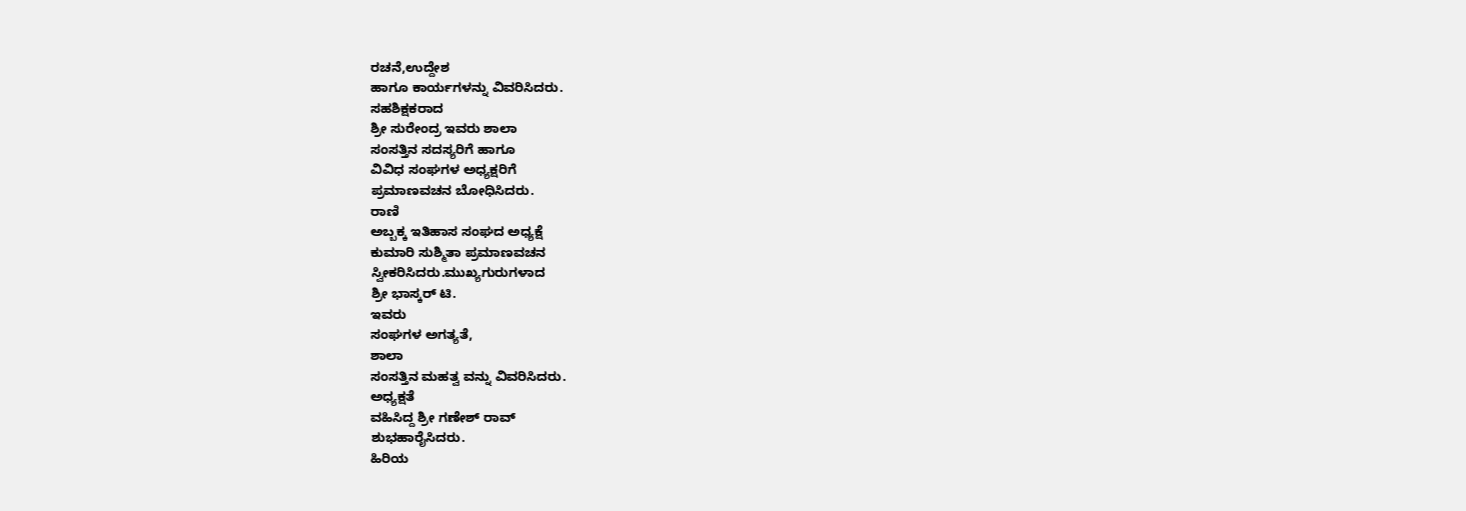ರಚನೆ,ಉದ್ದೇಶ
ಹಾಗೂ ಕಾರ್ಯಗಳನ್ನು ವಿವರಿಸಿದರು.
ಸಹಶಿಕ್ಷಕರಾದ
ಶ್ರೀ ಸುರೇಂದ್ರ ಇವರು ಶಾಲಾ
ಸಂಸತ್ತಿನ ಸದಸ್ಯರಿಗೆ ಹಾಗೂ
ವಿವಿಧ ಸಂಘಗಳ ಅಧ್ಯಕ್ಷರಿಗೆ
ಪ್ರಮಾಣವಚನ ಬೋಧಿಸಿದರು.
ರಾಣಿ
ಅಬ್ಬಕ್ಕ ಇತಿಹಾಸ ಸಂಘದ ಅಧ್ಯಕ್ಷೆ
ಕುಮಾರಿ ಸುಶ್ಮಿತಾ ಪ್ರಮಾಣವಚನ
ಸ್ವೀಕರಿಸಿದರು.ಮುಖ್ಯಗುರುಗಳಾದ
ಶ್ರೀ ಭಾಸ್ಕರ್ ಟಿ.
ಇವರು
ಸಂಘಗಳ ಅಗತ್ಯತೆ,
ಶಾಲಾ
ಸಂಸತ್ತಿನ ಮಹತ್ವ ವನ್ನು ವಿವರಿಸಿದರು.
ಅಧ್ಯಕ್ಷತೆ
ವಹಿಸಿದ್ದ ಶ್ರೀ ಗಣೇಶ್ ರಾವ್
ಶುಭಹಾರೈಸಿದರು.
ಹಿರಿಯ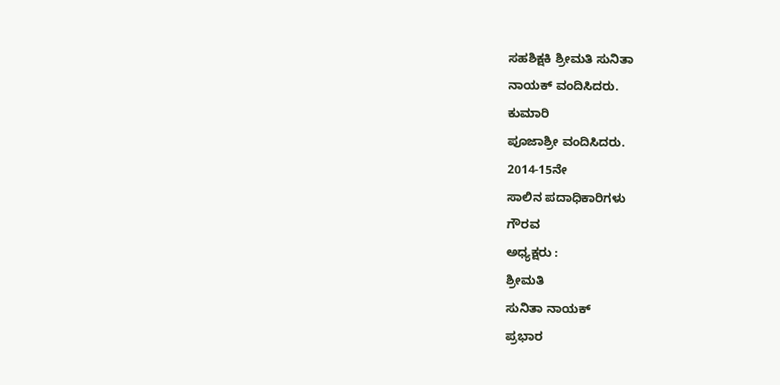ಸಹಶಿಕ್ಷಕಿ ಶ್ರೀಮತಿ ಸುನಿತಾ
ನಾಯಕ್ ವಂದಿಸಿದರು.
ಕುಮಾರಿ
ಪೂಜಾಶ್ರೀ ವಂದಿಸಿದರು.
2014-15ನೇ
ಸಾಲಿನ ಪದಾಧಿಕಾರಿಗಳು
ಗೌರವ
ಅಧ್ಯಕ್ಷರು :
ಶ್ರೀಮತಿ
ಸುನಿತಾ ನಾಯಕ್
ಪ್ರಭಾರ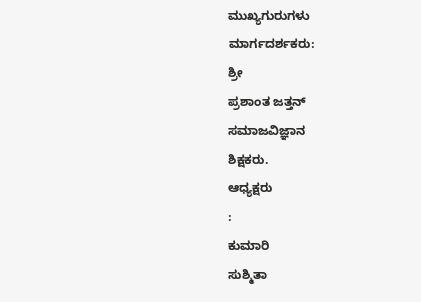ಮುಖ್ಯಗುರುಗಳು
ಮಾರ್ಗದರ್ಶಕರು:
ಶ್ರೀ
ಪ್ರಶಾಂತ ಜತ್ತನ್
ಸಮಾಜವಿಜ್ಞಾನ
ಶಿಕ್ಷಕರು.
ಆಧ್ಯಕ್ಷರು
:
ಕುಮಾರಿ
ಸುಶ್ಮಿತಾ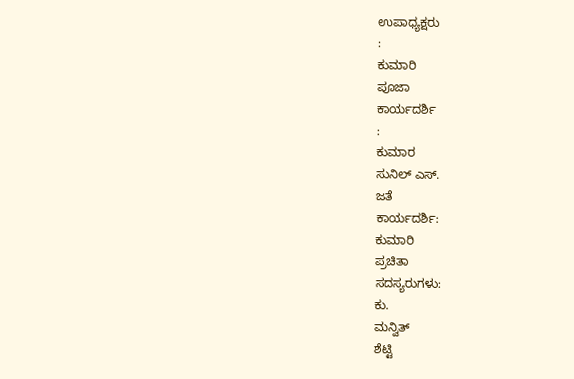ಉಪಾಧ್ಯಕ್ಷರು
:
ಕುಮಾರಿ
ಪೂಜಾ
ಕಾರ್ಯದರ್ಶಿ
:
ಕುಮಾರ
ಸುನಿಲ್ ಎಸ್.
ಜತೆ
ಕಾರ್ಯದರ್ಶಿ:
ಕುಮಾರಿ
ಪ್ರಚಿತಾ
ಸದಸ್ಯರುಗಳು:
ಕು.
ಮನ್ವಿತ್
ಶೆಟ್ಟಿ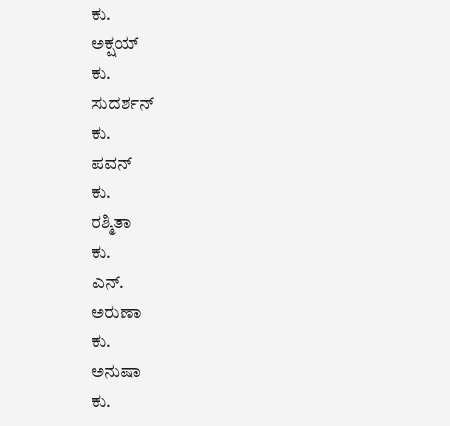ಕು.
ಅಕ್ಷಯ್
ಕು.
ಸುದರ್ಶನ್
ಕು.
ಪವನ್
ಕು.
ರಶ್ಮಿತಾ
ಕು.
ಎನ್.
ಅರುಣಾ
ಕು.
ಅನುಷಾ
ಕು.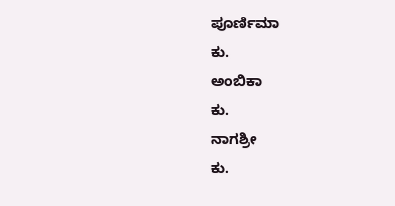ಪೂರ್ಣಿಮಾ
ಕು.
ಅಂಬಿಕಾ
ಕು.
ನಾಗಶ್ರೀ
ಕು.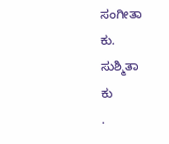ಸಂಗೀತಾ
ಕು.
ಸುಶ್ಮಿತಾ
ಕು
.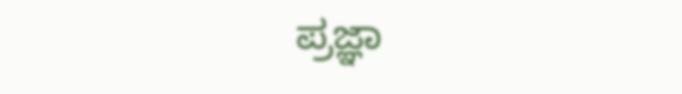ಪ್ರಜ್ಞಾ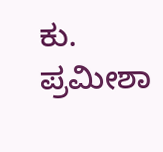ಕು.
ಪ್ರಮೀಶಾ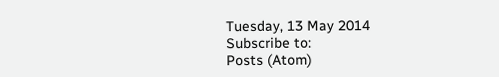Tuesday, 13 May 2014
Subscribe to:
Posts (Atom)